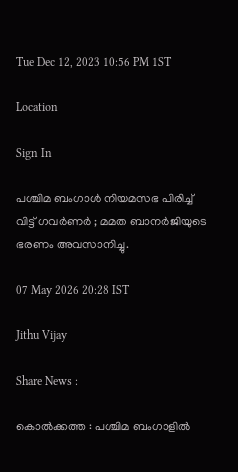Tue Dec 12, 2023 10:56 PM 1ST

Location

Sign In

പശ്ചിമ ബംഗാൾ നിയമസഭ പിരിച്ച് വിട്ട് ഗവര്‍ണര്‍ ; മമത ബാനര്‍ജിയുടെ ഭരണം അവസാനിച്ചു.

07 May 2026 20:28 IST

Jithu Vijay

Share News :

കൊൽക്കത്ത : പശ്ചിമ ബംഗാളില്‍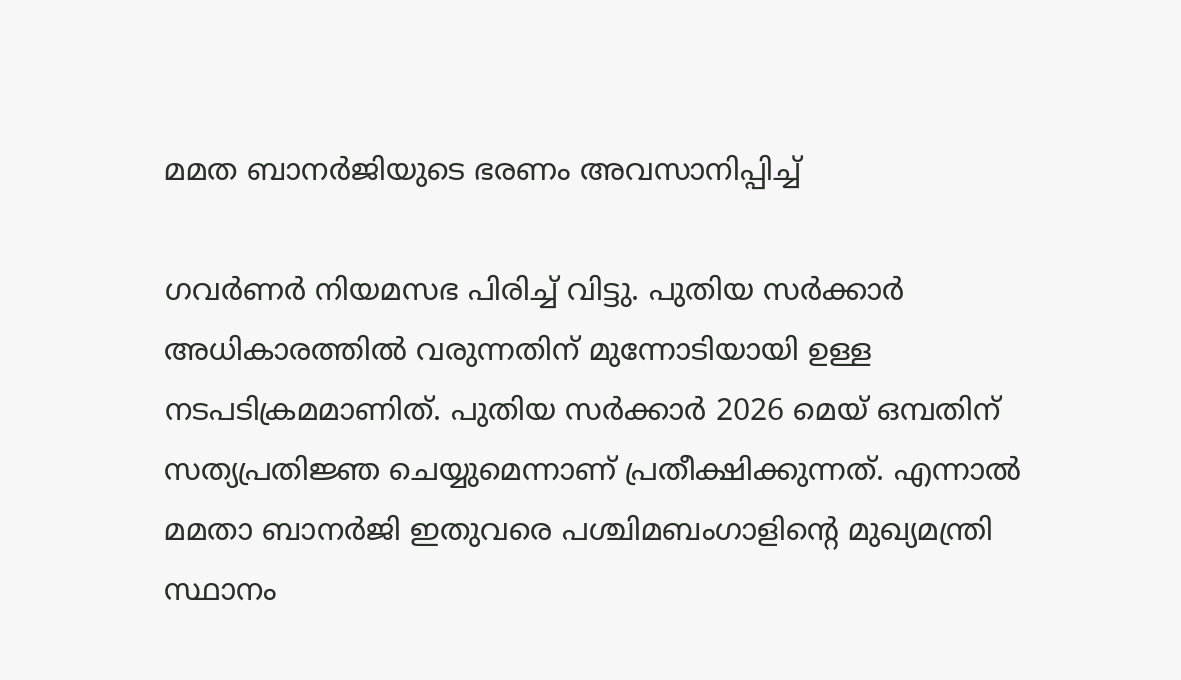മമത ബാനര്‍ജിയുടെ ഭരണം അവസാനിപ്പിച്ച്

ഗവര്‍ണര്‍ നിയമസഭ പിരിച്ച് വിട്ടു. പുതിയ സര്‍ക്കാര്‍ അധികാരത്തില്‍ വരുന്നതിന് മുന്നോടിയായി ഉള്ള നടപടിക്രമമാണിത്. പുതിയ സര്‍ക്കാര്‍ 2026 മെയ് ഒമ്പതിന് സത്യപ്രതിജ്ഞ ചെയ്യുമെന്നാണ് പ്രതീക്ഷിക്കുന്നത്. എന്നാല്‍ മമതാ ബാനര്‍ജി ഇതുവരെ പശ്ചിമബംഗാളിന്റെ മുഖ്യമന്ത്രി സ്ഥാനം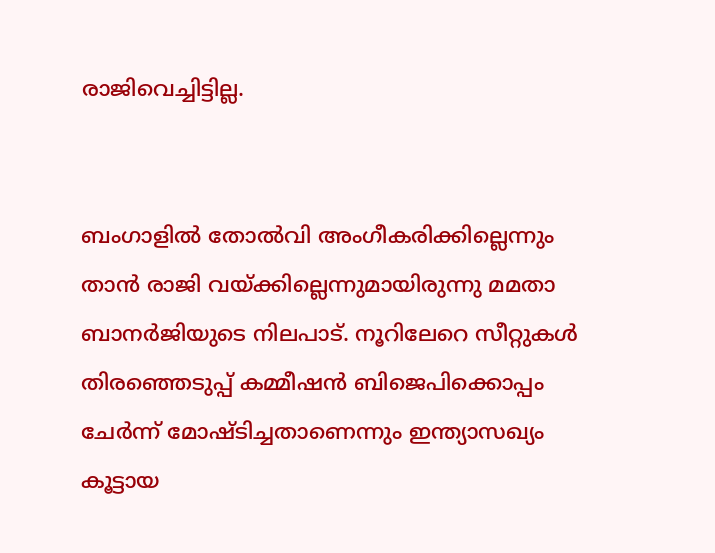രാജിവെച്ചിട്ടില്ല.


ബംഗാളില്‍ തോല്‍വി അംഗീകരിക്കില്ലെന്നും താന്‍ രാജി വയ്ക്കില്ലെന്നുമായിരുന്നു മമതാ ബാനര്‍ജിയുടെ നിലപാട്. നൂറിലേറെ സീറ്റുകള്‍ തിരഞ്ഞെടുപ്പ് കമ്മീഷന്‍ ബിജെപിക്കൊപ്പം ചേര്‍ന്ന് മോഷ്ടിച്ചതാണെന്നും ഇന്ത്യാസഖ്യം കൂട്ടായ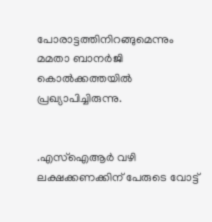പോരാട്ടത്തിനിറങ്ങുമെന്നും മമതാ ബാനര്‍ജി കൊല്‍ക്കത്തയില്‍ പ്രഖ്യാപിച്ചിരുന്നു.


.എസ്‌ഐആര്‍ വഴി ലക്ഷക്കണക്കിന് പേരുടെ വോട്ട്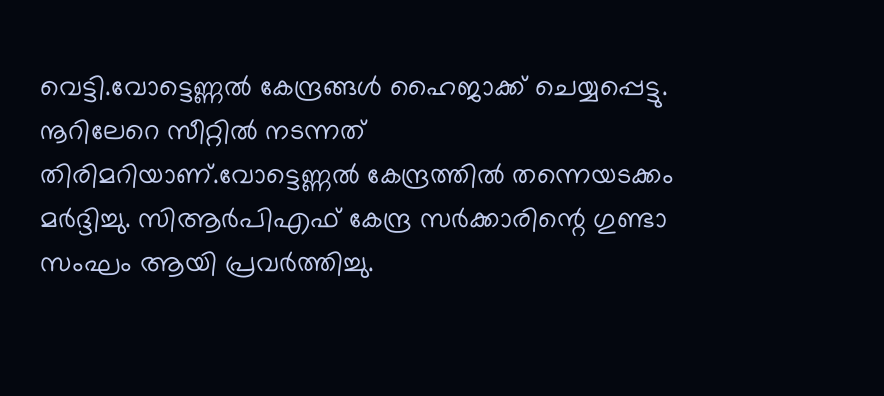വെട്ടി.വോട്ടെണ്ണല്‍ കേന്ദ്രങ്ങള്‍ ഹൈജാക്ക് ചെയ്യപ്പെട്ടു. നൂറിലേറെ സീറ്റില്‍ നടന്നത് തിരിമറിയാണ്.വോട്ടെണ്ണല്‍ കേന്ദ്രത്തില്‍ തന്നെയടക്കം മര്‍ദ്ദിച്ചു. സിആര്‍പിഎഫ് കേന്ദ്ര സര്‍ക്കാരിന്റെ ഗുണ്ടാ സംഘം ആയി പ്രവര്‍ത്തിച്ചു.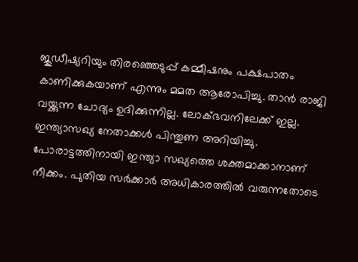ജുഡീഷ്യറിയും തിരഞ്ഞെടുപ്പ് കമ്മീഷനും പക്ഷപാതം കാണിക്കുകയാണ് എന്നും മമത ആരോപിച്ചു. താന്‍ രാജി വയ്ക്കുന്ന ചോദ്യം ഉദിക്കുന്നില്ല. ലോക്ഭവനിലേക്ക് ഇല്ല. ഇന്ത്യാസഖ്യ നേതാക്കള്‍ പിന്തുണ അറിയിച്ചു. പോരാട്ടത്തിനായി ഇന്ത്യാ സഖ്യത്തെ ശക്തമാക്കാനാണ് നീക്കം. പുതിയ സര്‍ക്കാര്‍ അധികാരത്തില്‍ വരുന്നതോടെ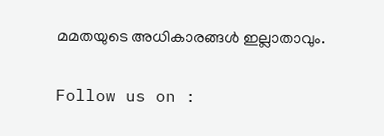മമതയുടെ അധികാരങ്ങള്‍ ഇല്ലാതാവും.

Follow us on :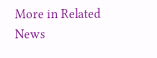More in Related News